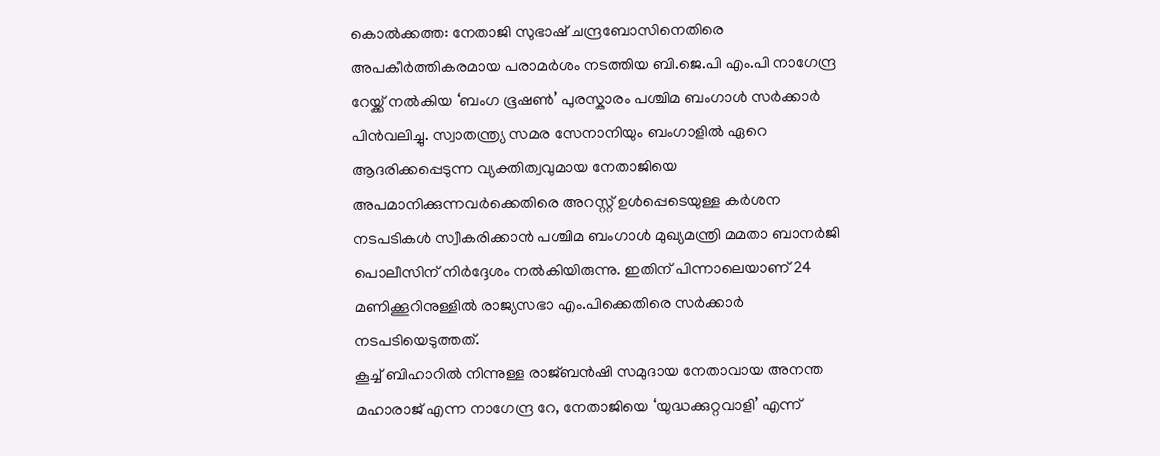കൊൽക്കത്ത: നേതാജി സുഭാഷ് ചന്ദ്രബോസിനെതിരെ അപകീർത്തികരമായ പരാമർശം നടത്തിയ ബി.ജെ.പി എം.പി നാഗേന്ദ്ര റേയ്ക്ക് നൽകിയ ‘ബംഗ ഭൂഷൺ’ പുരസ്കാരം പശ്ചിമ ബംഗാൾ സർക്കാർ പിൻവലിച്ചു. സ്വാതന്ത്ര്യ സമര സേനാനിയും ബംഗാളിൽ ഏറെ ആദരിക്കപ്പെടുന്ന വ്യക്തിത്വവുമായ നേതാജിയെ അപമാനിക്കുന്നവർക്കെതിരെ അറസ്റ്റ് ഉൾപ്പെടെയുള്ള കർശന നടപടികൾ സ്വീകരിക്കാൻ പശ്ചിമ ബംഗാൾ മുഖ്യമന്ത്രി മമതാ ബാനർജി പൊലീസിന് നിർദ്ദേശം നൽകിയിരുന്നു. ഇതിന് പിന്നാലെയാണ് 24 മണിക്കൂറിനുള്ളിൽ രാജ്യസഭാ എം.പിക്കെതിരെ സർക്കാർ നടപടിയെടുത്തത്.
കൂച്ച് ബിഹാറിൽ നിന്നുള്ള രാജ്ബൻഷി സമുദായ നേതാവായ അനന്ത മഹാരാജ് എന്ന നാഗേന്ദ്ര റേ, നേതാജിയെ ‘യുദ്ധക്കുറ്റവാളി’ എന്ന്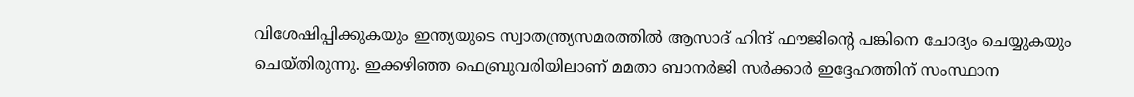വിശേഷിപ്പിക്കുകയും ഇന്ത്യയുടെ സ്വാതന്ത്ര്യസമരത്തിൽ ആസാദ് ഹിന്ദ് ഫൗജിന്റെ പങ്കിനെ ചോദ്യം ചെയ്യുകയും ചെയ്തിരുന്നു. ഇക്കഴിഞ്ഞ ഫെബ്രുവരിയിലാണ് മമതാ ബാനർജി സർക്കാർ ഇദ്ദേഹത്തിന് സംസ്ഥാന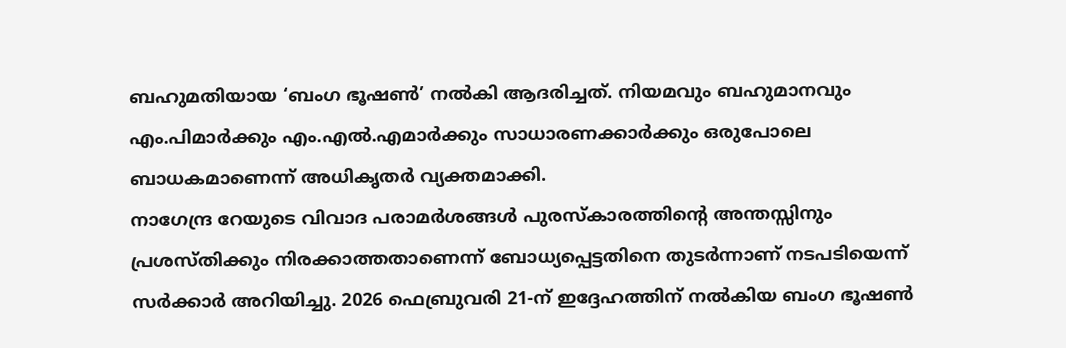ബഹുമതിയായ ‘ബംഗ ഭൂഷൺ’ നൽകി ആദരിച്ചത്. നിയമവും ബഹുമാനവും എം.പിമാർക്കും എം.എൽ.എമാർക്കും സാധാരണക്കാർക്കും ഒരുപോലെ ബാധകമാണെന്ന് അധികൃതർ വ്യക്തമാക്കി.
നാഗേന്ദ്ര റേയുടെ വിവാദ പരാമർശങ്ങൾ പുരസ്കാരത്തിന്റെ അന്തസ്സിനും പ്രശസ്തിക്കും നിരക്കാത്തതാണെന്ന് ബോധ്യപ്പെട്ടതിനെ തുടർന്നാണ് നടപടിയെന്ന് സർക്കാർ അറിയിച്ചു. 2026 ഫെബ്രുവരി 21-ന് ഇദ്ദേഹത്തിന് നൽകിയ ബംഗ ഭൂഷൺ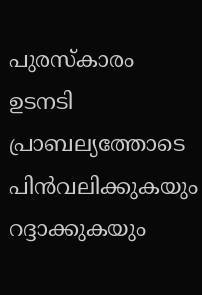പുരസ്കാരം ഉടനടി പ്രാബല്യത്തോടെ പിൻവലിക്കുകയും റദ്ദാക്കുകയും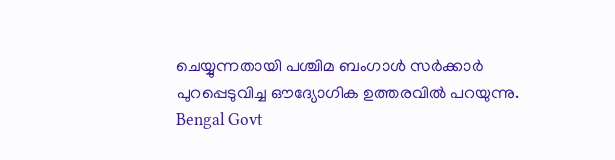ചെയ്യുന്നതായി പശ്ചിമ ബംഗാൾ സർക്കാർ പുറപ്പെടുവിച്ച ഔദ്യോഗിക ഉത്തരവിൽ പറയുന്നു.
Bengal Govt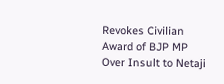Revokes Civilian Award of BJP MP Over Insult to Netaji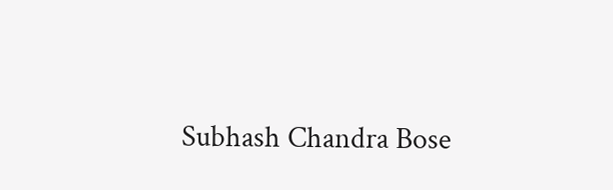Subhash Chandra Bose